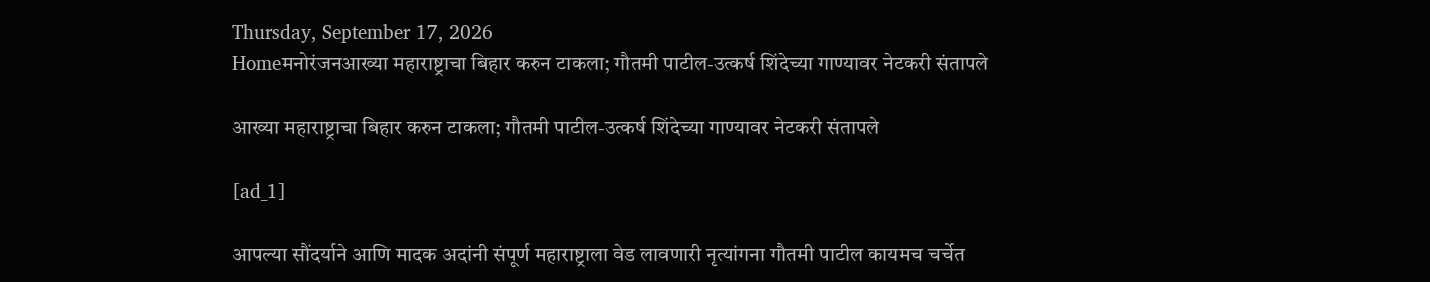Thursday, September 17, 2026
Homeमनोरंजनआख्या महाराष्ट्राचा बिहार करुन टाकला; गौतमी पाटील-उत्कर्ष शिंदेच्या गाण्यावर नेटकरी संतापले

आख्या महाराष्ट्राचा बिहार करुन टाकला; गौतमी पाटील-उत्कर्ष शिंदेच्या गाण्यावर नेटकरी संतापले

[ad_1]

आपल्या सौंदर्याने आणि मादक अदांनी संपूर्ण महाराष्ट्राला वेड लावणारी नृत्यांगना गौतमी पाटील कायमच चर्चेत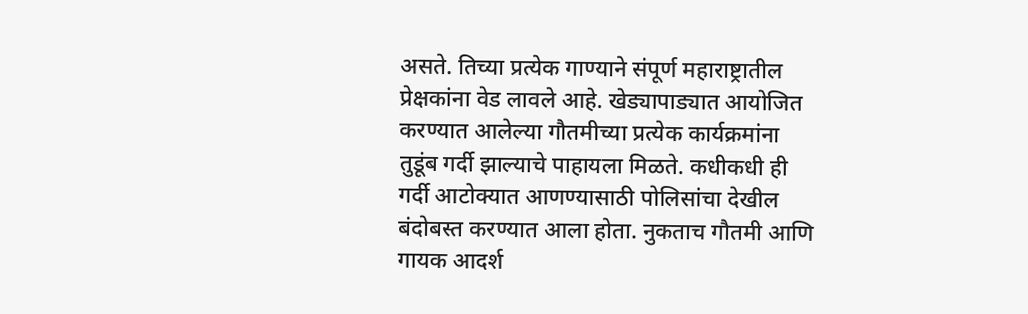असते. तिच्या प्रत्येक गाण्याने संपूर्ण महाराष्ट्रातील प्रेक्षकांना वेड लावले आहे. खेड्यापाड्यात आयोजित करण्यात आलेल्या गौतमीच्या प्रत्येक कार्यक्रमांना तुडूंब गर्दी झाल्याचे पाहायला मिळते. कधीकधी ही गर्दी आटोक्यात आणण्यासाठी पोलिसांचा देखील बंदोबस्त करण्यात आला होता. नुकताच गौतमी आणि गायक आदर्श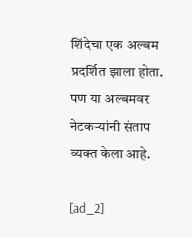शिंदेचा एक अल्बम प्रदर्शित झाला होता. पण या अल्बमवर नेटकऱ्यांनी संताप व्यक्त केला आहे.

[ad_2]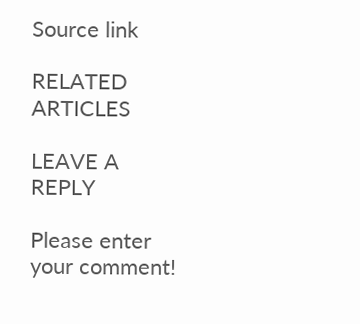Source link

RELATED ARTICLES

LEAVE A REPLY

Please enter your comment!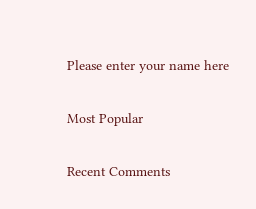Please enter your name here

Most Popular

Recent Comments